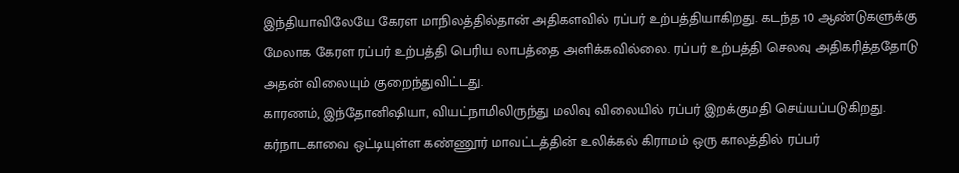இந்தியாவிலேயே கேரள மாநிலத்தில்தான் அதிகளவில் ரப்பர் உற்பத்தியாகிறது. கடந்த 10 ஆண்டுகளுக்கு மேலாக கேரள ரப்பர் உற்பத்தி பெரிய லாபத்தை அளிக்கவில்லை. ரப்பர் உற்பத்தி செலவு அதிகரித்ததோடு அதன் விலையும் குறைந்துவிட்டது.
காரணம், இந்தோனிஷியா, வியட்நாமிலிருந்து மலிவு விலையில் ரப்பர் இறக்குமதி செய்யப்படுகிறது. கர்நாடகாவை ஒட்டியுள்ள கண்ணூர் மாவட்டத்தின் உலிக்கல் கிராமம் ஒரு காலத்தில் ரப்பர்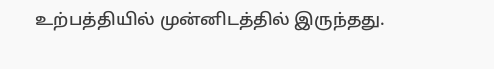உற்பத்தியில் முன்னிடத்தில் இருந்தது.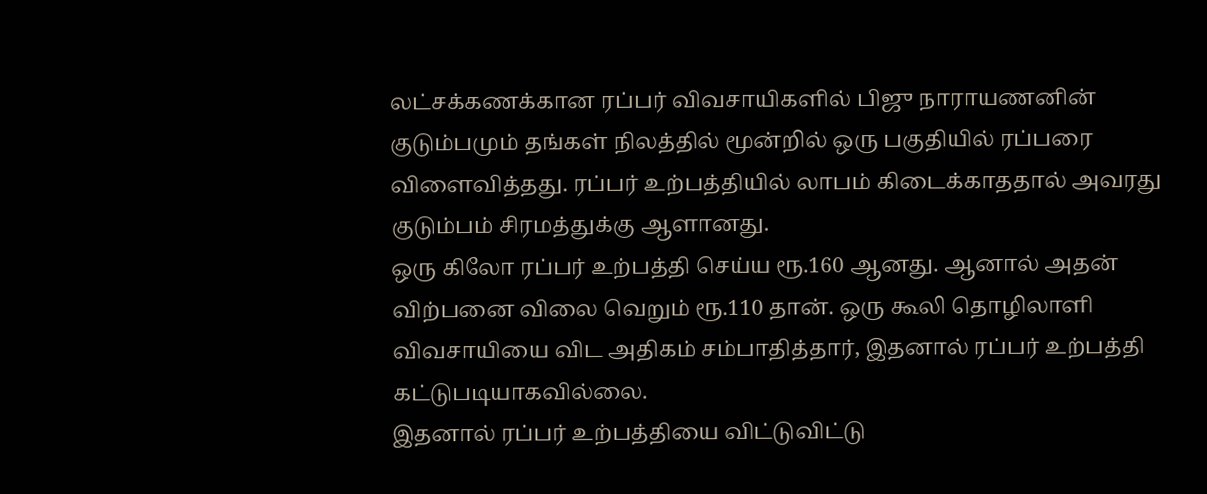லட்சக்கணக்கான ரப்பர் விவசாயிகளில் பிஜு நாராயணனின் குடும்பமும் தங்கள் நிலத்தில் மூன்றில் ஒரு பகுதியில் ரப்பரை விளைவித்தது. ரப்பர் உற்பத்தியில் லாபம் கிடைக்காததால் அவரது குடும்பம் சிரமத்துக்கு ஆளானது.
ஒரு கிலோ ரப்பர் உற்பத்தி செய்ய ரூ.160 ஆனது. ஆனால் அதன் விற்பனை விலை வெறும் ரூ.110 தான். ஒரு கூலி தொழிலாளி விவசாயியை விட அதிகம் சம்பாதித்தார், இதனால் ரப்பர் உற்பத்தி கட்டுபடியாகவில்லை.
இதனால் ரப்பர் உற்பத்தியை விட்டுவிட்டு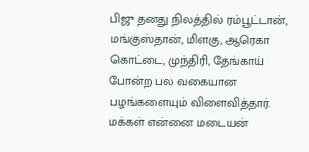பிஜு தனது நிலத்தில் ரம்பூட்டான், மங்குஸ்தான், மிளகு, ஆரெகா கொட்டை, முந்திரி, தேங்காய் போன்ற பல வகையான பழங்களையும் விளைவித்தார். மக்கள் என்னை மடையன்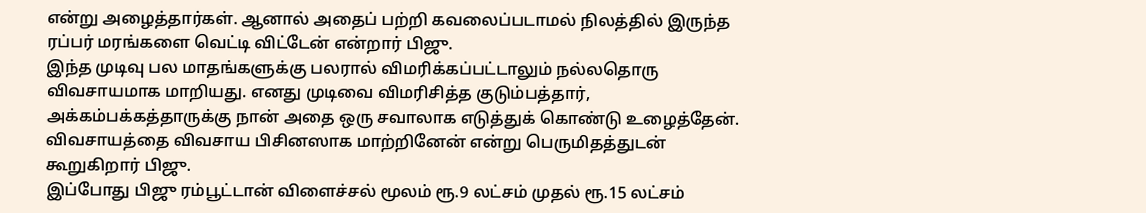என்று அழைத்தார்கள். ஆனால் அதைப் பற்றி கவலைப்படாமல் நிலத்தில் இருந்த ரப்பர் மரங்களை வெட்டி விட்டேன் என்றார் பிஜு.
இந்த முடிவு பல மாதங்களுக்கு பலரால் விமரிக்கப்பட்டாலும் நல்லதொரு விவசாயமாக மாறியது. எனது முடிவை விமரிசித்த குடும்பத்தார், அக்கம்பக்கத்தாருக்கு நான் அதை ஒரு சவாலாக எடுத்துக் கொண்டு உழைத்தேன். விவசாயத்தை விவசாய பிசினஸாக மாற்றினேன் என்று பெருமிதத்துடன் கூறுகிறார் பிஜு.
இப்போது பிஜு ரம்பூட்டான் விளைச்சல் மூலம் ரூ.9 லட்சம் முதல் ரூ.15 லட்சம்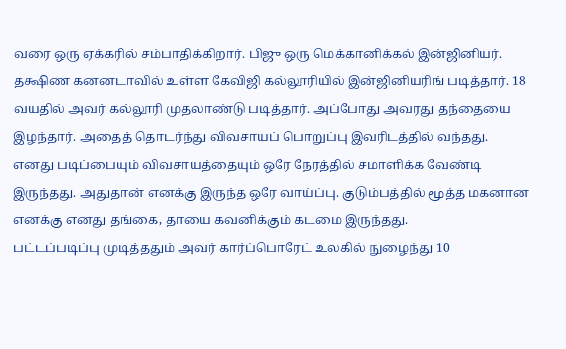வரை ஒரு ஏக்கரில் சம்பாதிக்கிறார். பிஜு ஒரு மெக்கானிக்கல் இன்ஜினியர். தக்ஷிண கனனடாவில் உள்ள கேவிஜி கல்லூரியில் இன்ஜினியரிங் படித்தார். 18 வயதில் அவர் கல்லூரி முதலாண்டு படித்தார். அப்போது அவரது தந்தையை இழந்தார். அதைத் தொடர்ந்து விவசாயப் பொறுப்பு இவரிடத்தில் வந்தது.
எனது படிப்பையும் விவசாயத்தையும் ஒரே நேரத்தில் சமாளிக்க வேண்டி இருந்தது. அதுதான் எனக்கு இருந்த ஒரே வாய்ப்பு. குடும்பத்தில் மூத்த மகனான எனக்கு எனது தங்கை, தாயை கவனிக்கும் கடமை இருந்தது.
பட்டப்படிப்பு முடித்ததும் அவர் கார்ப்பொரேட் உலகில் நுழைந்து 10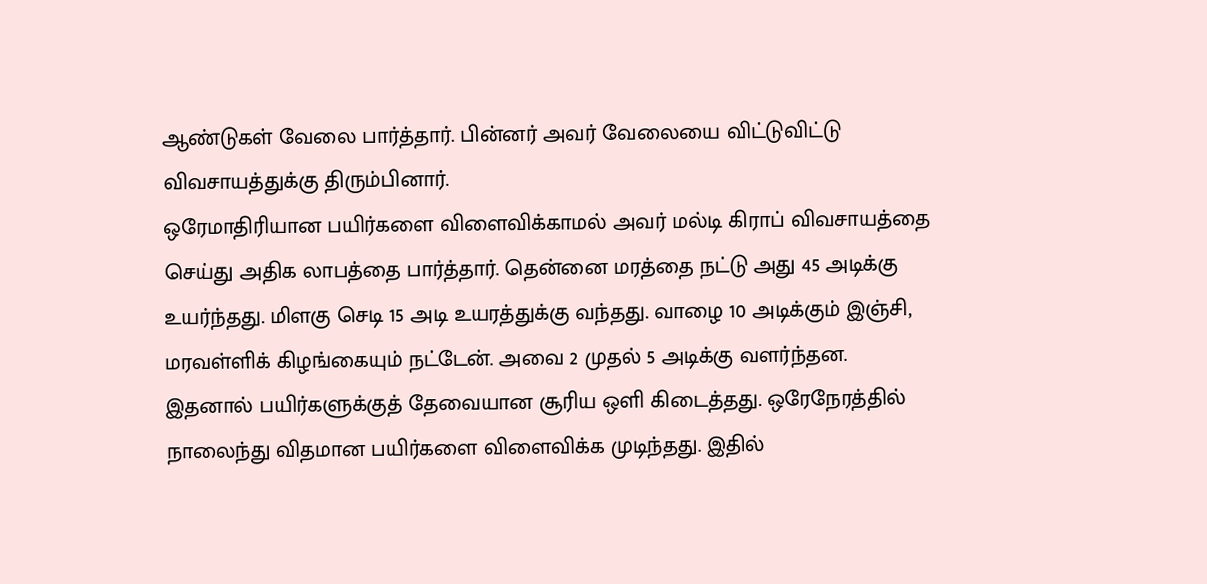ஆண்டுகள் வேலை பார்த்தார். பின்னர் அவர் வேலையை விட்டுவிட்டு விவசாயத்துக்கு திரும்பினார்.
ஒரேமாதிரியான பயிர்களை விளைவிக்காமல் அவர் மல்டி கிராப் விவசாயத்தை செய்து அதிக லாபத்தை பார்த்தார். தென்னை மரத்தை நட்டு அது 45 அடிக்கு உயர்ந்தது. மிளகு செடி 15 அடி உயரத்துக்கு வந்தது. வாழை 10 அடிக்கும் இஞ்சி, மரவள்ளிக் கிழங்கையும் நட்டேன். அவை 2 முதல் 5 அடிக்கு வளர்ந்தன.
இதனால் பயிர்களுக்குத் தேவையான சூரிய ஒளி கிடைத்தது. ஒரேநேரத்தில் நாலைந்து விதமான பயிர்களை விளைவிக்க முடிந்தது. இதில்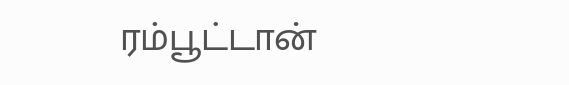ரம்பூட்டான்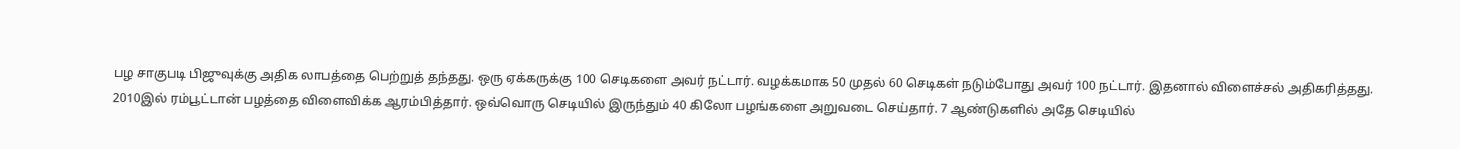பழ சாகுபடி பிஜுவுக்கு அதிக லாபத்தை பெற்றுத் தந்தது. ஒரு ஏக்கருக்கு 100 செடிகளை அவர் நட்டார். வழக்கமாக 50 முதல் 60 செடிகள் நடும்போது அவர் 100 நட்டார். இதனால் விளைச்சல் அதிகரித்தது.
2010இல் ரம்பூட்டான் பழத்தை விளைவிக்க ஆரம்பித்தார். ஒவ்வொரு செடியில் இருந்தும் 40 கிலோ பழங்களை அறுவடை செய்தார். 7 ஆண்டுகளில் அதே செடியில்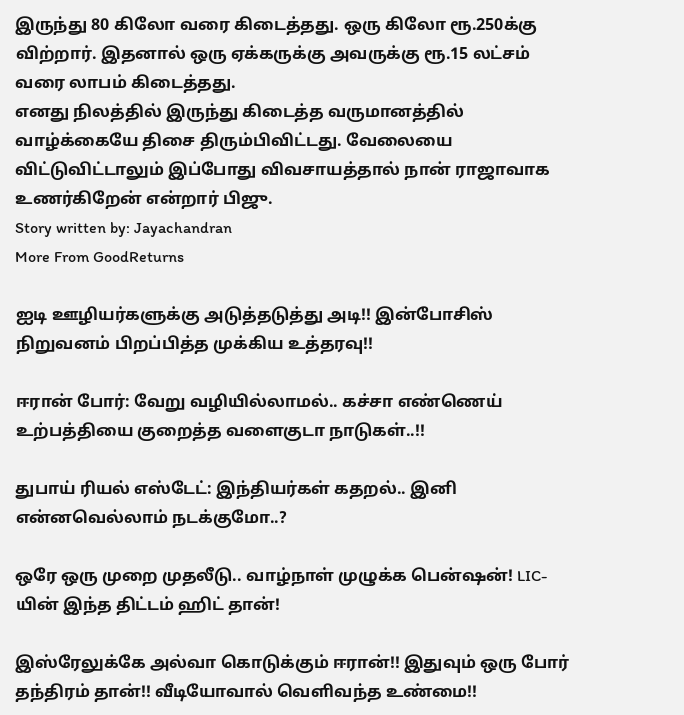இருந்து 80 கிலோ வரை கிடைத்தது. ஒரு கிலோ ரூ.250க்கு விற்றார். இதனால் ஒரு ஏக்கருக்கு அவருக்கு ரூ.15 லட்சம் வரை லாபம் கிடைத்தது.
எனது நிலத்தில் இருந்து கிடைத்த வருமானத்தில் வாழ்க்கையே திசை திரும்பிவிட்டது. வேலையை விட்டுவிட்டாலும் இப்போது விவசாயத்தால் நான் ராஜாவாக உணர்கிறேன் என்றார் பிஜு.
Story written by: Jayachandran
More From GoodReturns

ஐடி ஊழியர்களுக்கு அடுத்தடுத்து அடி!! இன்போசிஸ் நிறுவனம் பிறப்பித்த முக்கிய உத்தரவு!!

ஈரான் போர்: வேறு வழியில்லாமல்.. கச்சா எண்ணெய் உற்பத்தியை குறைத்த வளைகுடா நாடுகள்..!!

துபாய் ரியல் எஸ்டேட்: இந்தியர்கள் கதறல்.. இனி என்னவெல்லாம் நடக்குமோ..?

ஒரே ஒரு முறை முதலீடு.. வாழ்நாள் முழுக்க பென்ஷன்! LIC-யின் இந்த திட்டம் ஹிட் தான்!

இஸ்ரேலுக்கே அல்வா கொடுக்கும் ஈரான்!! இதுவும் ஒரு போர் தந்திரம் தான்!! வீடியோவால் வெளிவந்த உண்மை!!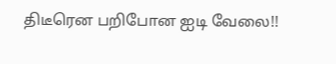திடீரென பறிபோன ஐடி வேலை!!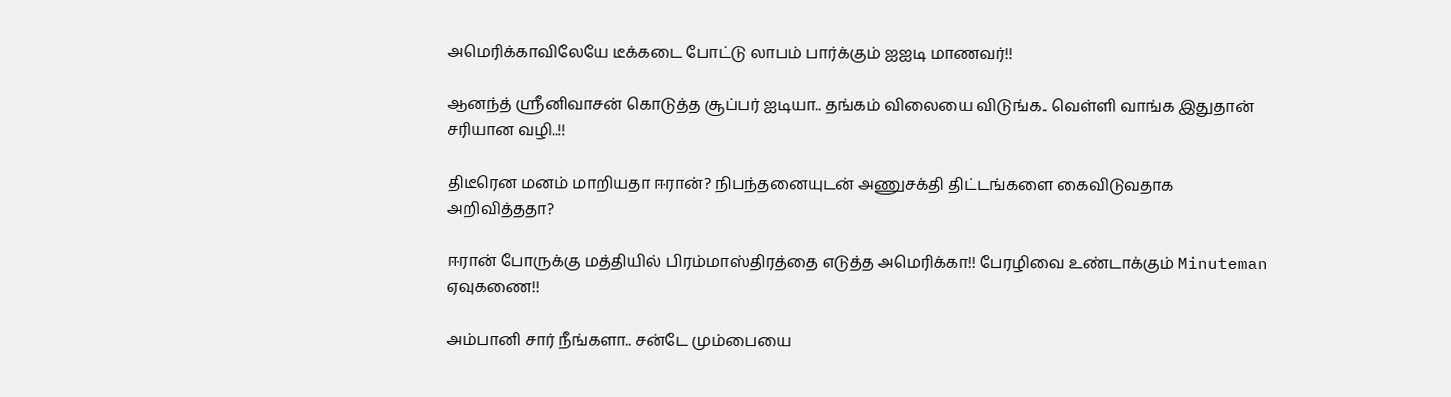அமெரிக்காவிலேயே டீக்கடை போட்டு லாபம் பார்க்கும் ஐஐடி மாணவர்!!

ஆனந்த் ஸ்ரீனிவாசன் கொடுத்த சூப்பர் ஐடியா.. தங்கம் விலையை விடுங்க.. வெள்ளி வாங்க இதுதான் சரியான வழி..!!

திடீரென மனம் மாறியதா ஈரான்? நிபந்தனையுடன் அணுசக்தி திட்டங்களை கைவிடுவதாக அறிவித்ததா?

ஈரான் போருக்கு மத்தியில் பிரம்மாஸ்திரத்தை எடுத்த அமெரிக்கா!! பேரழிவை உண்டாக்கும் Minuteman ஏவுகணை!!

அம்பானி சார் நீங்களா.. சன்டே மும்பையை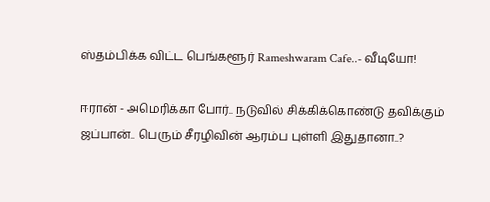ஸ்தம்பிக்க விட்ட பெங்களூர் Rameshwaram Cafe..- வீடியோ!

ஈரான் - அமெரிக்கா போர்.. நடுவில் சிக்கிக்கொண்டு தவிக்கும் ஜப்பான்.. பெரும் சீரழிவின் ஆரம்ப புள்ளி இதுதானா..?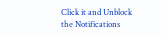Click it and Unblock the Notifications